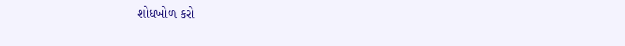શોધખોળ કરો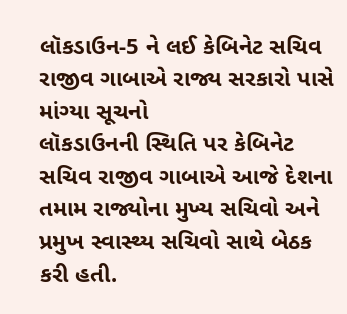લૉકડાઉન-5 ને લઈ કેબિનેટ સચિવ રાજીવ ગાબાએ રાજ્ય સરકારો પાસે માંગ્યા સૂચનો
લૉકડાઉનની સ્થિતિ પર કેબિનેટ સચિવ રાજીવ ગાબાએ આજે દેશના તમામ રાજ્યોના મુખ્ય સચિવો અને પ્રમુખ સ્વાસ્થ્ય સચિવો સાથે બેઠક કરી હતી.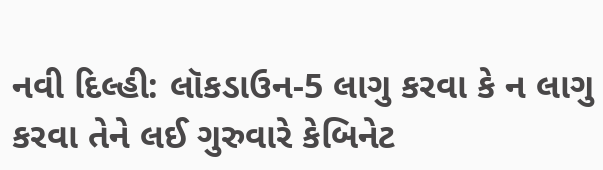નવી દિલ્હી: લૉકડાઉન-5 લાગુ કરવા કે ન લાગુ કરવા તેને લઈ ગુરુવારે કેબિનેટ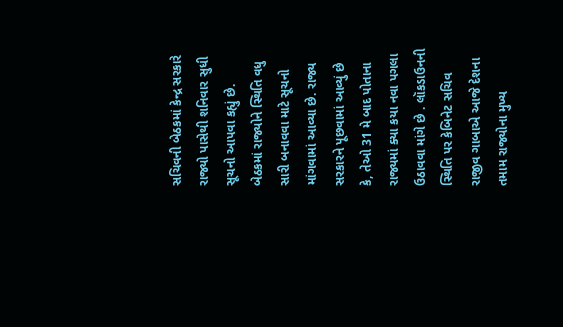સચિવની બેઠકમાં કેન્દ્ર સરકારે રાજ્યો પાસેથી શનિવાર સુધી સૂચનો આપવા કહ્યું છે. બેઠકમાં રાજ્યોને સ્થિતિ વધુ સારી બનાવવા માટે સૂચનો માંગવામાં આવ્યા છે. રાજ્ય સરકારને પૂછવામાં આવ્યું છે કે, તેઓ 31 મે બાદ પોતાના રાજ્યમાં ક્યા કયા નવા પગલા ઉઠાવવા માંગે છે . લૉકડાઉનની સ્થિતિ પર કેબિનેટ સચિવ રાજીવ ગાબાએ આજે દેશના તમામ રાજ્યોના મુખ્ય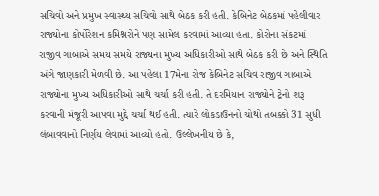સચિવો અને પ્રમુખ સ્વાસ્થ્ય સચિવો સાથે બેઠક કરી હતી. કેબિનેટ બેઠકમાં પહેલીવાર રાજ્યોના કોર્પોરેશન કમિશ્નરોને પણ સામેલ કરવામાં આવ્યા હતા. કોરોના સંકટમાં રાજીવ ગાબાએ સમય સમયે રાજ્યના મુખ્ય અધિકારીઓ સાથે બેઠક કરી છે અને સ્થિતિ અંગે જાણકારી મેળવી છે. આ પહેલા 17મેના રોજ કેબિનેટ સચિવ રાજીવ ગાબાએ રાજ્યોના મુખ્ય અધિકારીઓ સાથે ચર્ચા કરી હતી. તે દરમિયાન રાજ્યોને ટ્રેનો શરૂ કરવાની મંજૂરી આપવા મુદ્દે ચર્ચા થઈ હતી. ત્યારે લોકડાઉનનો ચોથો તબક્કો 31 સુધી લંબાવવાનો નિર્ણય લેવામાં આવ્યો હતો. ઉલ્લેખનીય છે કે,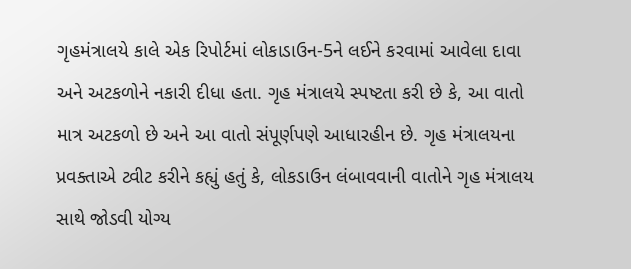ગૃહમંત્રાલયે કાલે એક રિપોર્ટમાં લોકાડાઉન-5ને લઈને કરવામાં આવેલા દાવા અને અટકળોને નકારી દીધા હતા. ગૃહ મંત્રાલયે સ્પષ્ટતા કરી છે કે, આ વાતો માત્ર અટકળો છે અને આ વાતો સંપૂર્ણપણે આધારહીન છે. ગૃહ મંત્રાલયના પ્રવક્તાએ ટ્વીટ કરીને કહ્યું હતું કે, લોકડાઉન લંબાવવાની વાતોને ગૃહ મંત્રાલય સાથે જોડવી યોગ્ય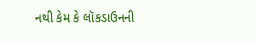નથી કેમ કે લૉકડાઉનની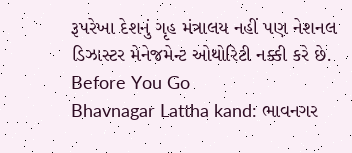રૂપરેખા દેશનું ગૃહ મંત્રાલય નહીં પણ નેશનલ ડિઝાસ્ટર મેનેજમેન્ટ ઓથોરિટી નક્કી કરે છે.
Before You Go
Bhavnagar Lattha kand: ભાવનગર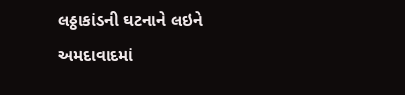લઠ્ઠાકાંડની ઘટનાને લઇને અમદાવાદમાં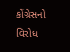કોંગ્રેસનો વિરોધ